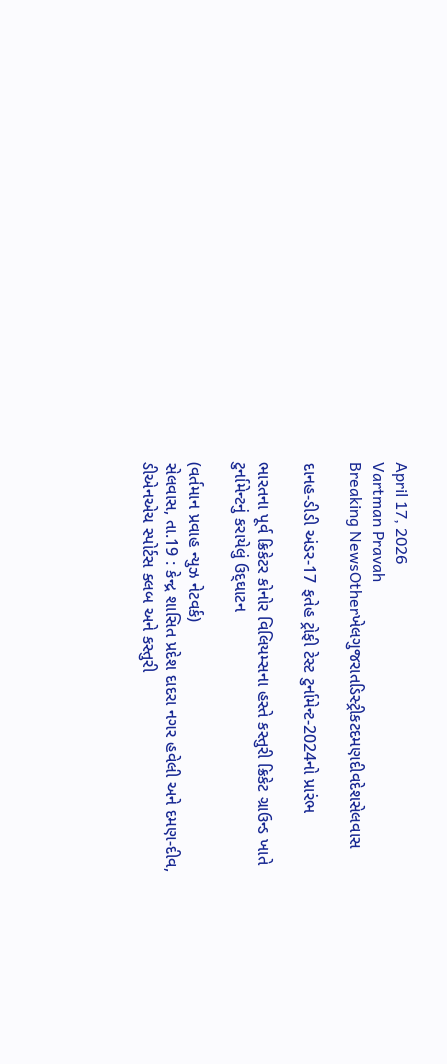April 17, 2026
Vartman Pravah
Breaking NewsOtherખેલગુજરાતડિસ્ટ્રીકટદમણદીવદેશસેલવાસ

દાનહ-ડીડી અંડર-17 ફતેહ ટ્રોફી ટેસ્‍ટ ટુર્નામેન્‍ટ-2024નો પ્રારંભ

ભારતના પૂર્વ ક્રિકેટર કોનોર વિલિયમ્‍સના હસ્‍તે કસ્‍તુરી ક્રિકેટ ગ્રાઉન્‍ડ ખાતે ટુર્નામેન્‍ટનું કરાયેલું ઉદ્‌ઘાટન

(વર્તમાન પ્રવાહ ન્‍યુઝ નેટવર્ક)
સેલવાસ, તા.19 : કેન્‍દ્ર શાસિત પ્રદેશ દાદરા નગર હવેલી અને દમણ-દીવ, ડીએનએચ સ્‍પોર્ટસ ક્‍લબ અને કસ્‍તુરી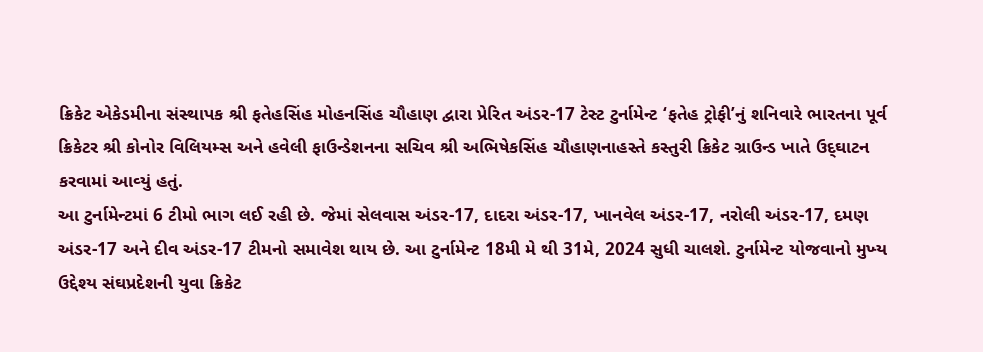ક્રિકેટ એકેડમીના સંસ્‍થાપક શ્રી ફતેહસિંહ મોહનસિંહ ચૌહાણ દ્વારા પ્રેરિત અંડર-17 ટેસ્‍ટ ટુર્નામેન્‍ટ ‘ફતેહ ટ્રોફી’નું શનિવારે ભારતના પૂર્વ ક્રિકેટર શ્રી કોનોર વિલિયમ્‍સ અને હવેલી ફાઉન્‍ડેશનના સચિવ શ્રી અભિષેકસિંહ ચૌહાણનાહસ્‍તે કસ્‍તુરી ક્રિકેટ ગ્રાઉન્‍ડ ખાતે ઉદ્‌ઘાટન કરવામાં આવ્‍યું હતું.
આ ટુર્નામેન્‍ટમાં 6 ટીમો ભાગ લઈ રહી છે. જેમાં સેલવાસ અંડર-17, દાદરા અંડર-17, ખાનવેલ અંડર-17, નરોલી અંડર-17, દમણ અંડર-17 અને દીવ અંડર-17 ટીમનો સમાવેશ થાય છે. આ ટુર્નામેન્‍ટ 18મી મે થી 31મે, 2024 સુધી ચાલશે. ટુર્નામેન્‍ટ યોજવાનો મુખ્‍ય ઉદ્દેશ્‍ય સંઘપ્રદેશની યુવા ક્રિકેટ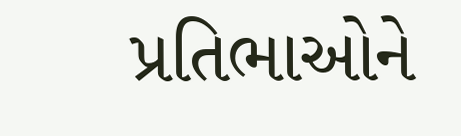પ્રતિભાઓને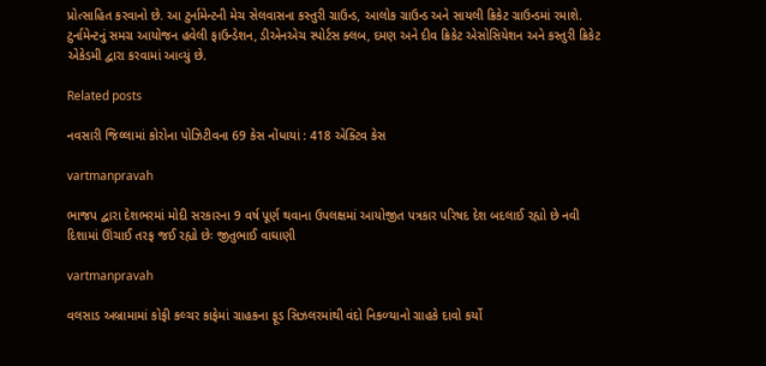પ્રોત્‍સાહિત કરવાનો છે. આ ટુર્નામેન્‍ટની મેચ સેલવાસના કસ્‍તુરી ગ્રાઉન્‍ડ, આલોક ગ્રાઉન્‍ડ અને સાયલી ક્રિકેટ ગ્રાઉન્‍ડમાં રમાશે. ટુર્નામેન્‍ટનું સમગ્ર આયોજન હવેલી ફાઉન્‍ડેશન, ડીએનએચ સ્‍પોર્ટસ ક્‍લબ, દમણ અને દીવ ક્રિકેટ એસોસિયેશન અને કસ્‍તુરી ક્રિકેટ એકેડમી દ્વારા કરવામાં આવ્‍યું છે.

Related posts

નવસારી જિલ્લામાં કોરોના પોઝિટીવના 69 કેસ નોંધાયાં : 418 એક્‍ટિવ કેસ

vartmanpravah

ભાજપ દ્વારા દેશભરમાં મોદી સરકારના 9 વર્ષ પૂર્ણ થવાના ઉપલક્ષમાં આયોજીત પત્રકાર પરિષદ દેશ બદલાઈ રહ્યો છે નવી દિશામાં ઊંચાઈ તરફ જઈ રહ્યો છેઃ જીતુભાઈ વાઘાણી

vartmanpravah

વલસાડ અબ્રામામાં કોફી કલ્‍ચર કાફેમાં ગ્રાહકના ફૂડ સિઝલરમાંથી વંદો નિકળ્‍યાનો ગ્રાહકે દાવો કર્યો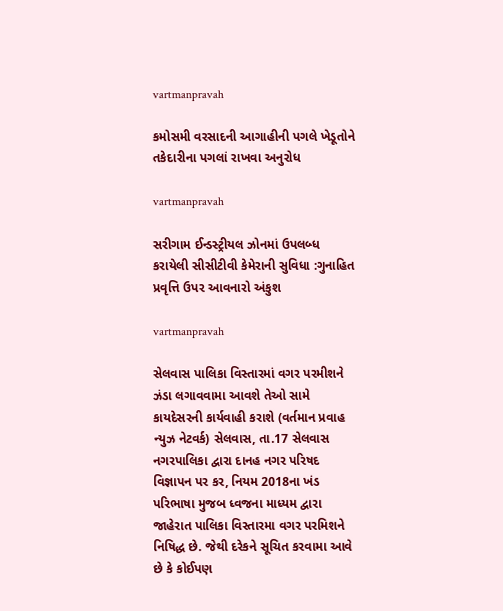vartmanpravah

કમોસમી વરસાદની આગાહીની પગલે ખેડૂતોને તકેદારીના પગલાં રાખવા અનુરોધ

vartmanpravah

સરીગામ ઈન્‍ડસ્‍ટ્રીયલ ઝોનમાં ઉપલબ્‍ધ કરાયેલી સીસીટીવી કેમેરાની સુવિધા :ગુનાહિત પ્રવૃત્તિ ઉપર આવનારો અંકુશ

vartmanpravah

સેલવાસ પાલિકા વિસ્‍તારમાં વગર પરમીશને ઝંડા લગાવવામા આવશે તેઓ સામે કાયદેસરની કાર્યવાહી કરાશે (વર્તમાન પ્રવાહ ન્‍યુઝ નેટવર્ક) સેલવાસ, તા.17 સેલવાસ નગરપાલિકા દ્વારા દાનહ નગર પરિષદ વિજ્ઞાપન પર કર, નિયમ 2018ના ખંડ પરિભાષા મુજબ ધ્‍વજના માધ્‍યમ દ્વારા જાહેરાત પાલિકા વિસ્‍તારમા વગર પરમિશને નિષિદ્ધ છે. જેથી દરેકને સૂચિત કરવામા આવે છે કે કોઈપણ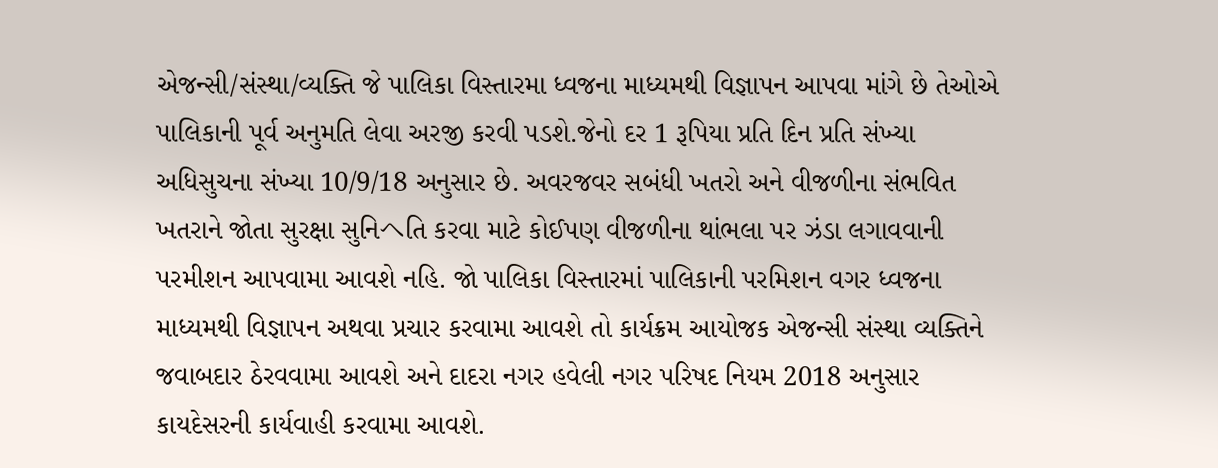એજન્‍સી/સંસ્‍થા/વ્‍યક્‍તિ જે પાલિકા વિસ્‍તારમા ધ્‍વજના માધ્‍યમથી વિજ્ઞાપન આપવા માંગે છે તેઓએ પાલિકાની પૂર્વ અનુમતિ લેવા અરજી કરવી પડશે.જેનો દર 1 રૂપિયા પ્રતિ દિન પ્રતિ સંખ્‍યા અધિસુચના સંખ્‍યા 10/9/18 અનુસાર છે. અવરજવર સબંધી ખતરો અને વીજળીના સંભવિત ખતરાને જોતા સુરક્ષા સુનિヘતિ કરવા માટે કોઈપણ વીજળીના થાંભલા પર ઝંડા લગાવવાની પરમીશન આપવામા આવશે નહિ. જો પાલિકા વિસ્‍તારમાં પાલિકાની પરમિશન વગર ધ્‍વજના માધ્‍યમથી વિજ્ઞાપન અથવા પ્રચાર કરવામા આવશે તો કાર્યક્રમ આયોજક એજન્‍સી સંસ્‍થા વ્‍યક્‍તિને જવાબદાર ઠેરવવામા આવશે અને દાદરા નગર હવેલી નગર પરિષદ નિયમ 2018 અનુસાર કાયદેસરની કાર્યવાહી કરવામા આવશે.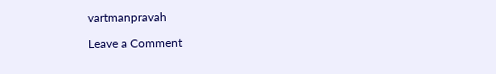vartmanpravah

Leave a Comment